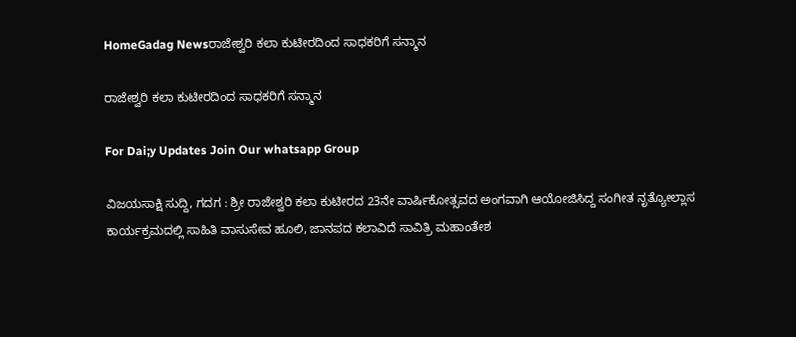HomeGadag Newsರಾಜೇಶ್ವರಿ ಕಲಾ ಕುಟೀರದಿಂದ ಸಾಧಕರಿಗೆ ಸನ್ಮಾನ

ರಾಜೇಶ್ವರಿ ಕಲಾ ಕುಟೀರದಿಂದ ಸಾಧಕರಿಗೆ ಸನ್ಮಾನ

For Dai;y Updates Join Our whatsapp Group

ವಿಜಯಸಾಕ್ಷಿ ಸುದ್ದಿ, ಗದಗ : ಶ್ರೀ ರಾಜೇಶ್ವರಿ ಕಲಾ ಕುಟೀರದ 23ನೇ ವಾರ್ಷಿಕೋತ್ಸವದ ಅಂಗವಾಗಿ ಆಯೋಜಿಸಿದ್ದ ಸಂಗೀತ ನೃತ್ಯೋಲ್ಲಾಸ ಕಾರ್ಯಕ್ರಮದಲ್ಲಿ ಸಾಹಿತಿ ವಾಸುಸೇವ ಹೂಲಿ, ಜಾನಪದ ಕಲಾವಿದೆ ಸಾವಿತ್ರಿ ಮಹಾಂತೇಶ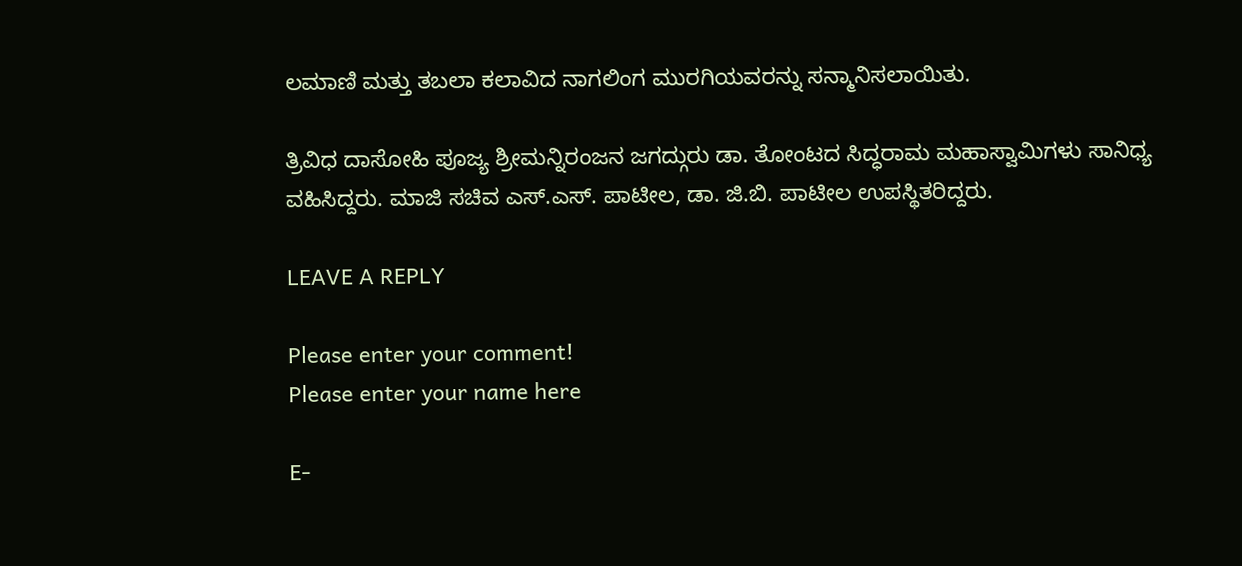ಲಮಾಣಿ ಮತ್ತು ತಬಲಾ ಕಲಾವಿದ ನಾಗಲಿಂಗ ಮುರಗಿಯವರನ್ನು ಸನ್ಮಾನಿಸಲಾಯಿತು.

ತ್ರಿವಿಧ ದಾಸೋಹಿ ಪೂಜ್ಯ ಶ್ರೀಮನ್ನಿರಂಜನ ಜಗದ್ಗುರು ಡಾ. ತೋಂಟದ ಸಿದ್ಧರಾಮ ಮಹಾಸ್ವಾಮಿಗಳು ಸಾನಿಧ್ಯ ವಹಿಸಿದ್ದರು. ಮಾಜಿ ಸಚಿವ ಎಸ್.ಎಸ್. ಪಾಟೀಲ, ಡಾ. ಜಿ.ಬಿ. ಪಾಟೀಲ ಉಪಸ್ಥಿತರಿದ್ದರು.

LEAVE A REPLY

Please enter your comment!
Please enter your name here

E-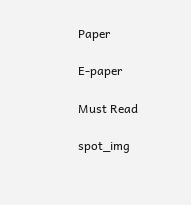Paper

E-paper

Must Read

spot_img